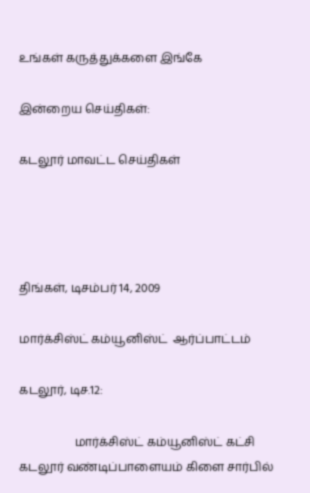உங்கள் கருத்துக்களை இங்கே

இன்றைய செய்திகள்:

கடலூர் மாவட்ட செய்திகள்




திங்கள், டிசம்பர் 14, 2009

மார்க்சிஸ்ட் கம்யூனிஸ்ட்  ஆர்ப்பாட்டம்

கடலூர், டிச.12:

                   மார்க்சிஸ்ட் கம்யூனிஸ்ட் கட்சி கடலூர் வண்டிப்பாளையம் கிளை சார்பில்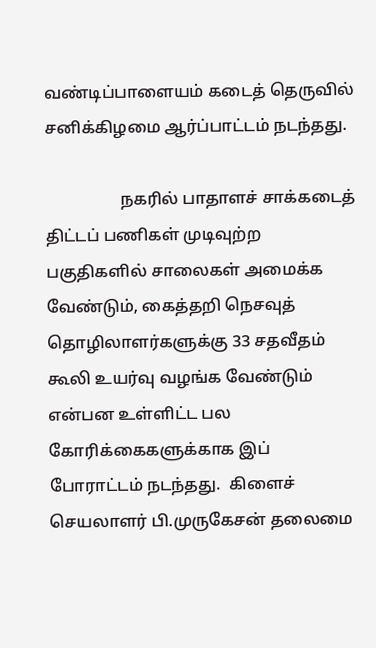வண்டிப்பாளையம் கடைத் தெருவில் சனிக்கிழமை ஆர்ப்பாட்டம் நடந்தது.

                  நகரில் பாதாளச் சாக்கடைத் திட்டப் பணிகள் முடிவுற்ற பகுதிகளில் சாலைகள் அமைக்க வேண்டும், கைத்தறி நெசவுத் தொழிலாளர்களுக்கு 33 சதவீதம் கூலி உயர்வு வழங்க வேண்டும் என்பன உள்ளிட்ட பல கோரிக்கைகளுக்காக இப்  போராட்டம் நடந்தது.  கிளைச் செயலாளர் பி.முருகேசன் தலைமை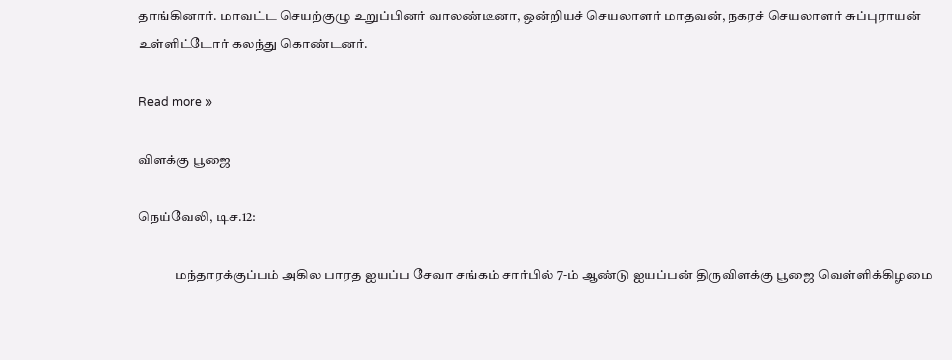தாங்கினார். மாவட்ட செயற்குழு உறுப்பினர் வாலண்டீனா, ஒன்றியச் செயலாளர் மாதவன், நகரச் செயலாளர் சுப்புராயன் உள்ளிட்டோர் கலந்து கொண்டனர்.

Read more »

விளக்கு பூஜை

நெய்வேலி, டிச.12:

              மந்தாரக்குப்பம் அகில பாரத ஐயப்ப சேவா சங்கம் சார்பில் 7-ம் ஆண்டு ஐயப்பன் திருவிளக்கு பூஜை வெள்ளிக்கிழமை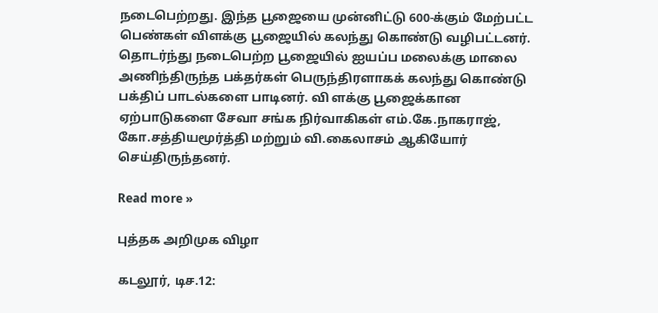நடைபெற்றது. இந்த பூஜையை முன்னிட்டு 600-க்கும் மேற்பட்ட பெண்கள் விளக்கு பூஜையில் கலந்து கொண்டு வழிபட்டனர்.  தொடர்ந்து நடைபெற்ற பூஜையில் ஐயப்ப மலைக்கு மாலை அணிந்திருந்த பக்தர்கள் பெருந்திரளாகக் கலந்து கொண்டு பக்திப் பாடல்களை பாடினர். வி ளக்கு பூஜைக்கான ஏற்பாடுகளை சேவா சங்க நிர்வாகிகள் எம்.கே.நாகராஜ், கோ.சத்தியமூர்த்தி மற்றும் வி.கைலாசம் ஆகியோர் செய்திருந்தனர்.

Read more »

புத்தக அறிமுக விழா

கடலூர், டிச.12: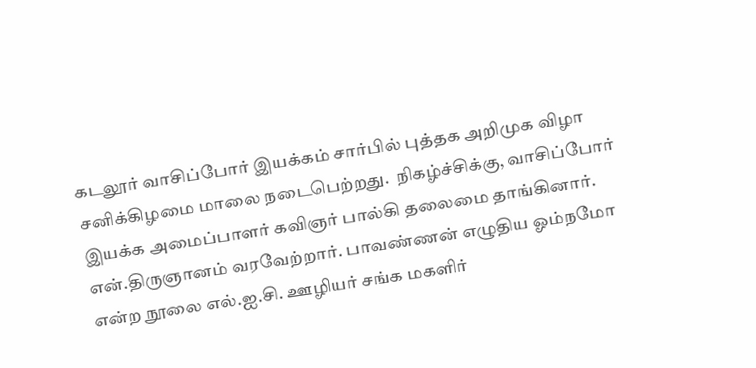கடலூர் வாசிப்போர் இயக்கம் சார்பில் புத்தக அறிமுக விழா சனிக்கிழமை மாலை நடைபெற்றது.  நிகழ்ச்சிக்கு, வாசிப்போர் இயக்க அமைப்பாளர் கவிஞர் பால்கி தலைமை தாங்கினார். என்.திருஞானம் வரவேற்றார். பாவண்ணன் எழுதிய ஓம்நமோ என்ற நூலை எல்.ஐ.சி. ஊழியர் சங்க மகளிர்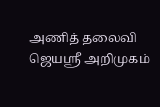அணித் தலைவி ஜெயஸ்ரீ அறிமுகம்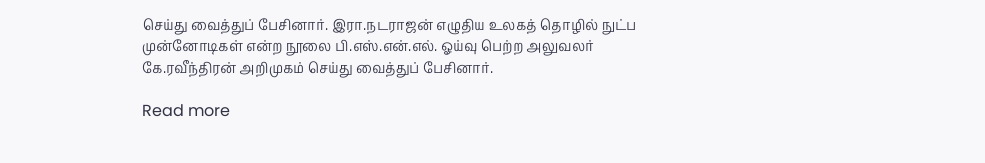செய்து வைத்துப் பேசினார். இரா.நடராஜன் எழுதிய உலகத் தொழில் நுட்ப முன்னோடிகள் என்ற நூலை பி.எஸ்.என்.எல். ஓய்வு பெற்ற அலுவலர் கே.ரவீந்திரன் அறிமுகம் செய்து வைத்துப் பேசினார்.

Read more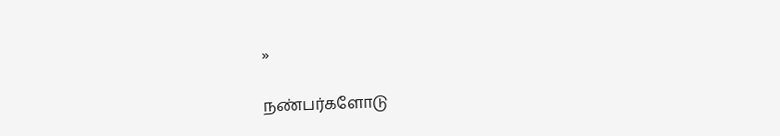»

நண்பர்களோடு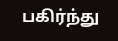பகிர்ந்து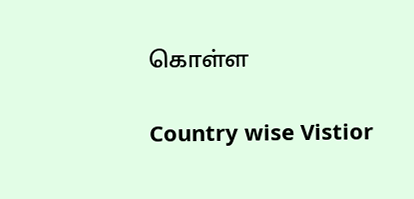கொள்ள

Country wise Vistior